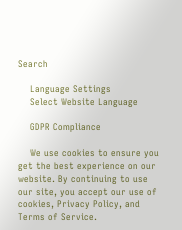Search

    Language Settings
    Select Website Language

    GDPR Compliance

    We use cookies to ensure you get the best experience on our website. By continuing to use our site, you accept our use of cookies, Privacy Policy, and Terms of Service.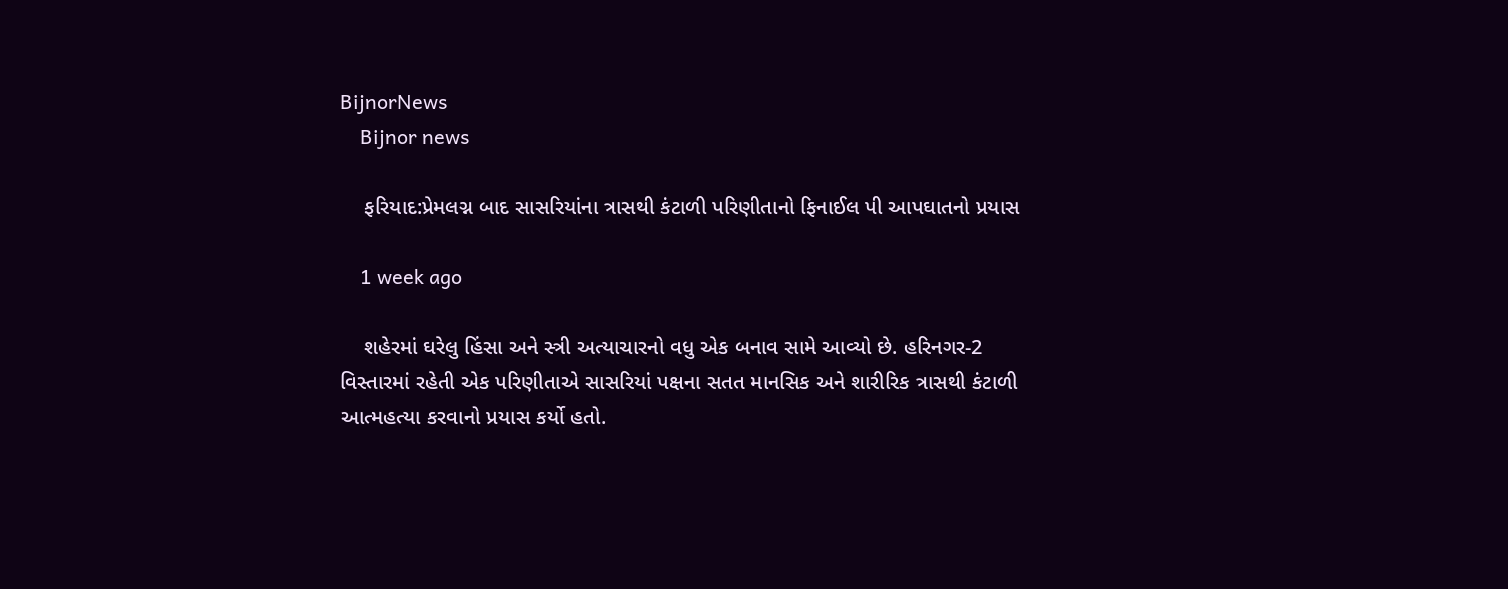BijnorNews
    Bijnor news

    ફરિયાદ:પ્રેમલગ્ન બાદ સાસરિયાંના ત્રાસથી કંટાળી પરિણીતાનો ફિનાઈલ પી આપઘાતનો પ્રયાસ

    1 week ago

    શહેરમાં ઘરેલુ હિંસા અને સ્ત્રી અત્યાચારનો વધુ એક બનાવ સામે આવ્યો છે. હરિનગર-2 વિસ્તારમાં રહેતી એક પરિણીતાએ સાસરિયાં પક્ષના સતત માનસિક અને શારીરિક ત્રાસથી કંટાળી આત્મહત્યા કરવાનો પ્રયાસ કર્યો હતો.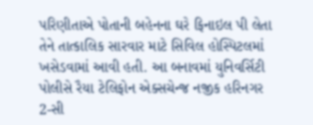પરિણીતાએ પોતાની બહેનના ઘરે ફિનાઇલ પી લેતા તેને તાત્કાલિક સારવાર માટે સિવિલ હોસ્પિટલમાં ખસેડવામાં આવી હતી. આ બનાવમાં યુનિવર્સિટી પોલીસે રૈયા ટેલિફોન એક્સચેન્જ નજીક હરિનગર 2-સી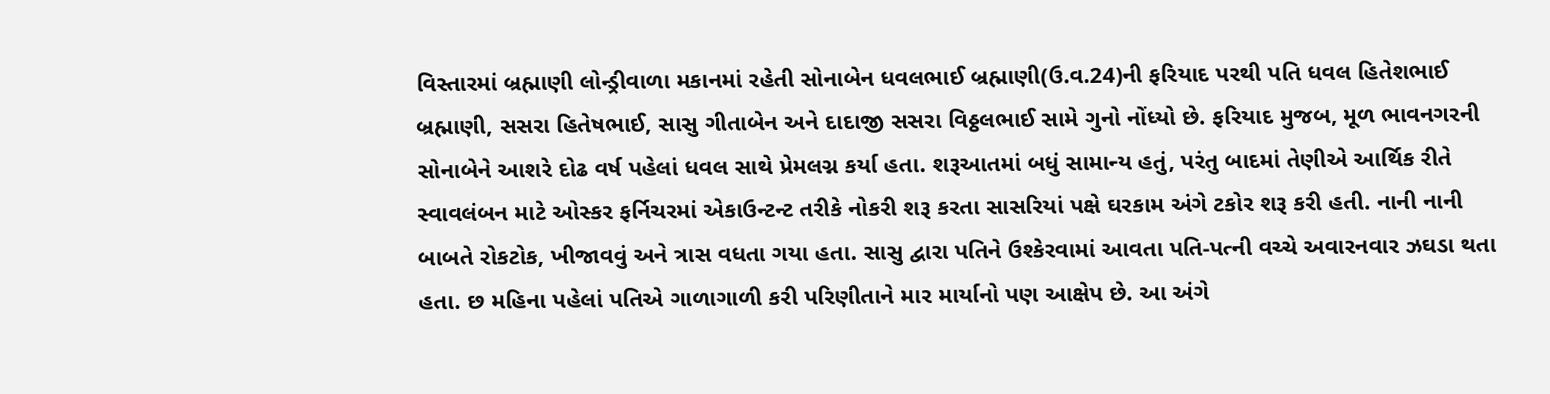વિસ્તારમાં બ્રહ્માણી લોન્ડ્રીવાળા મકાનમાં રહેતી સોનાબેન ધવલભાઈ બ્રહ્માણી(ઉ.વ.24)ની ફરિયાદ પરથી પતિ ધવલ હિતેશભાઈ બ્રહ્માણી, સસરા હિતેષભાઈ, સાસુ ગીતાબેન અને દાદાજી સસરા વિઠ્ઠલભાઈ સામે ગુનો નોંધ્યો છે. ફરિયાદ મુજબ, મૂળ ભાવનગરની સોનાબેને આશરે દોઢ વર્ષ પહેલાં ધવલ સાથે પ્રેમલગ્ન કર્યા હતા. શરૂઆતમાં બધું સામાન્ય હતું, પરંતુ બાદમાં તેણીએ આર્થિક રીતે સ્વાવલંબન માટે ઓસ્કર ફર્નિચરમાં એકાઉન્ટન્ટ તરીકે નોકરી શરૂ કરતા સાસરિયાં પક્ષે ઘરકામ અંગે ટકોર શરૂ કરી હતી. નાની નાની બાબતે રોકટોક, ખીજાવવું અને ત્રાસ વધતા ગયા હતા. સાસુ દ્વારા પતિને ઉશ્કેરવામાં આવતા પતિ-પત્ની વચ્ચે અવારનવાર ઝઘડા થતા હતા. છ મહિના પહેલાં પતિએ ગાળાગાળી કરી પરિણીતાને માર માર્યાનો પણ આક્ષેપ છે. આ અંગે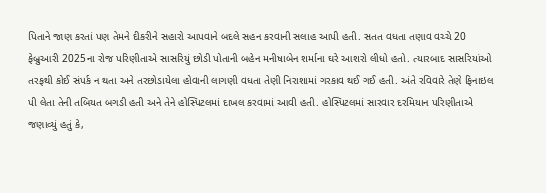પિતાને જાણ કરતાં પણ તેમને દીકરીને સહારો આપવાને બદલે સહન કરવાની સલાહ આપી હતી. સતત વધતા તણાવ વચ્ચે 20 ફેબ્રુઆરી 2025ના રોજ પરિણીતાએ સાસરિયું છોડી પોતાની બહેન મનીષાબેન શર્માના ઘરે આશરો લીધો હતો. ત્યારબાદ સાસરિયાંઓ તરફથી કોઈ સંપર્ક ન થતા અને તરછોડાયેલા હોવાની લાગણી વધતા તેણી નિરાશામાં ગરકાવ થઈ ગઈ હતી. અંતે રવિવારે તેણે ફિનાઇલ પી લેતા તેની તબિયત બગડી હતી અને તેને હોસ્પિટલમાં દાખલ કરવામાં આવી હતી. હોસ્પિટલમાં સારવાર દરમિયાન પરિણીતાએ જણાવ્યું હતું કે,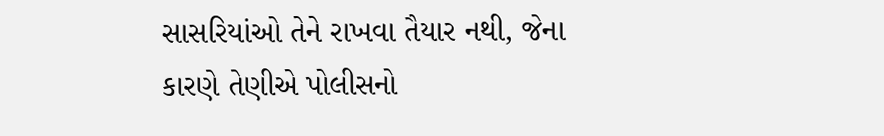સાસરિયાંઓ તેને રાખવા તૈયાર નથી, જેના કારણે તેણીએ પોલીસનો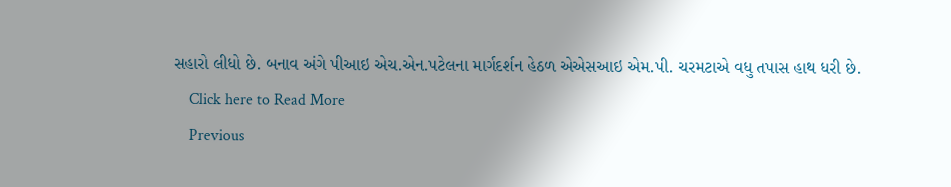સહારો લીધો છે. બનાવ અંગે પીઆઇ એચ.એન.પટેલના માર્ગદર્શન હેઠળ એએસઆઇ એમ.પી. ચરમટાએ વધુ તપાસ હાથ ધરી છે.
    Click here to Read More
    Previous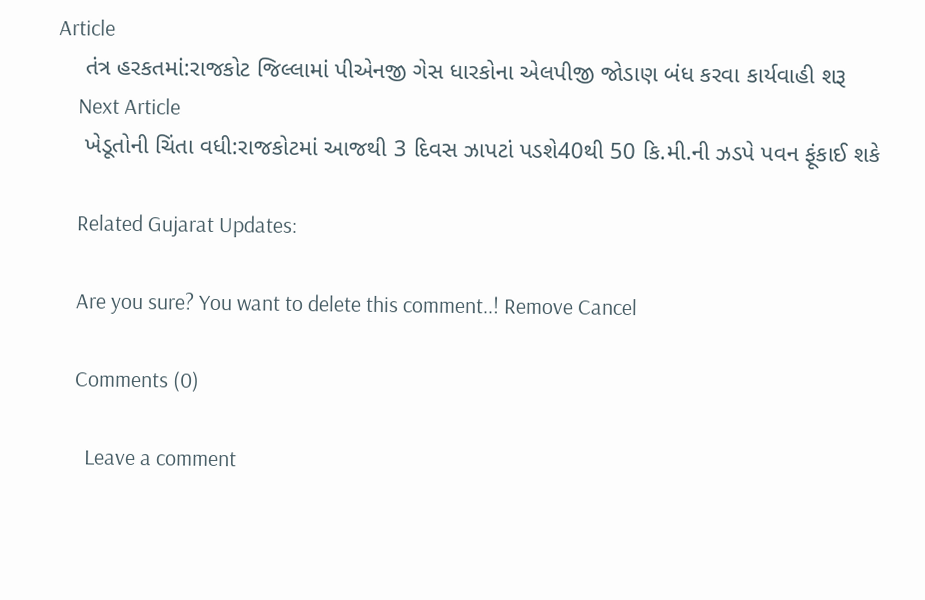Article
    તંત્ર હરકતમાં:રાજકોટ જિલ્લામાં પીએનજી ગેસ ધારકોના એલપીજી જોડાણ બંધ કરવા કાર્યવાહી શરૂ
    Next Article
    ખેડૂતોની ચિંતા વધી:રાજકોટમાં આજથી 3 દિવસ ઝાપટાં પડશે40થી 50 કિ.મી.ની ઝડપે પવન ફૂંકાઈ શકે

    Related Gujarat Updates:

    Are you sure? You want to delete this comment..! Remove Cancel

    Comments (0)

      Leave a comment